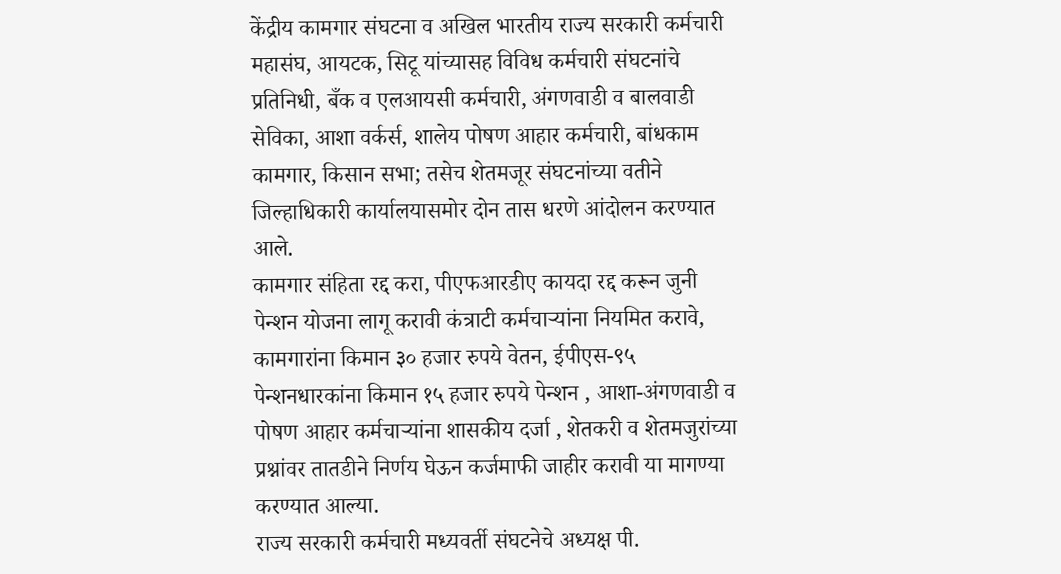केंद्रीय कामगार संघटना व अखिल भारतीय राज्य सरकारी कर्मचारी महासंघ, आयटक, सिटू यांच्यासह विविध कर्मचारी संघटनांचे प्रतिनिधी, बँक व एलआयसी कर्मचारी, अंगणवाडी व बालवाडी सेविका, आशा वर्कर्स, शालेय पोषण आहार कर्मचारी, बांधकाम कामगार, किसान सभा; तसेच शेतमजूर संघटनांच्या वतीने जिल्हाधिकारी कार्यालयासमोर दोन तास धरणे आंदोलन करण्यात आले.
कामगार संहिता रद्द करा, पीएफआरडीए कायदा रद्द करून जुनी पेन्शन योजना लागू करावी कंत्राटी कर्मचाऱ्यांना नियमित करावे, कामगारांना किमान ३० हजार रुपये वेतन, ईपीएस-९५ पेन्शनधारकांना किमान १५ हजार रुपये पेन्शन , आशा-अंगणवाडी व पोषण आहार कर्मचाऱ्यांना शासकीय दर्जा , शेतकरी व शेतमजुरांच्या प्रश्नांवर तातडीने निर्णय घेऊन कर्जमाफी जाहीर करावी या मागण्या करण्यात आल्या.
राज्य सरकारी कर्मचारी मध्यवर्ती संघटनेचे अध्यक्ष पी.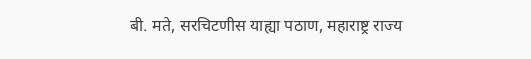बी. मते, सरचिटणीस याह्या पठाण, महाराष्ट्र राज्य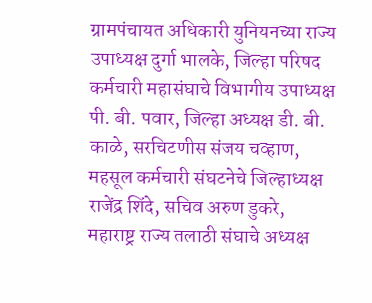ग्रामपंचायत अधिकारी युनियनच्या राज्य उपाध्यक्ष दुर्गा भालके, जिल्हा परिषद कर्मचारी महासंघाचे विभागीय उपाध्यक्ष पी. बी. पवार, जिल्हा अध्यक्ष डी. बी. काळे, सरचिटणीस संजय चव्हाण, महसूल कर्मचारी संघटनेचे जिल्हाध्यक्ष राजेंद्र शिंदे, सचिव अरुण डुकरे, महाराष्ट्र राज्य तलाठी संघाचे अध्यक्ष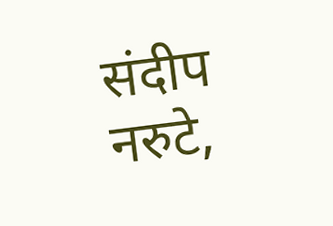संदीप नरुटे,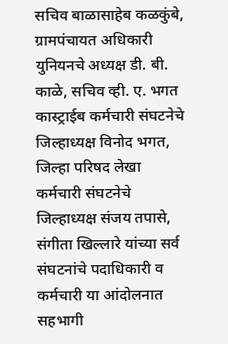सचिव बाळासाहेब कळकुंबे, ग्रामपंचायत अधिकारी युनियनचे अध्यक्ष डी. बी. काळे, सचिव व्ही. ए. भगत कास्ट्राईब कर्मचारी संघटनेचे जिल्हाध्यक्ष विनोद भगत, जिल्हा परिषद लेखा कर्मचारी संघटनेचे जिल्हाध्यक्ष संजय तपासे, संगीता खिल्लारे यांच्या सर्व संघटनांचे पदाधिकारी व कर्मचारी या आंदोलनात सहभागी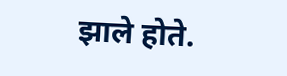झाले होते.